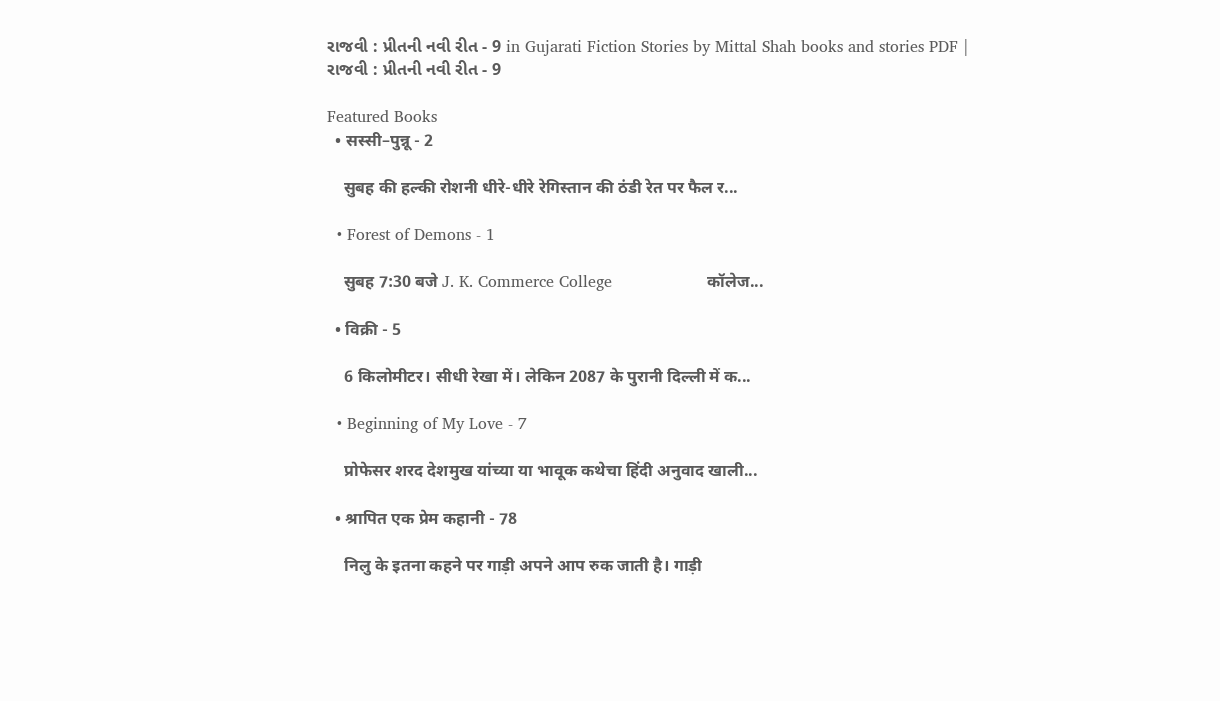રાજવી : પ્રીતની નવી રીત - 9 in Gujarati Fiction Stories by Mittal Shah books and stories PDF | રાજવી : પ્રીતની નવી રીત - 9

Featured Books
  • सस्सी–पुन्नू - 2

    सुबह की हल्की रोशनी धीरे-धीरे रेगिस्तान की ठंडी रेत पर फैल र...

  • Forest of Demons - 1

    सुबह 7:30 बजे J. K. Commerce College                   कॉलेज...

  • विक्री - 5

    6 किलोमीटर। सीधी रेखा में। लेकिन 2087 के पुरानी दिल्ली में क...

  • Beginning of My Love - 7

    प्रोफेसर शरद देशमुख यांच्या या भावूक कथेचा हिंदी अनुवाद खाली...

  • श्रापित एक प्रेम कहानी - 78

    निलु के इतना कहने पर गाड़ी अपने आप रुक जाती है। गाड़ी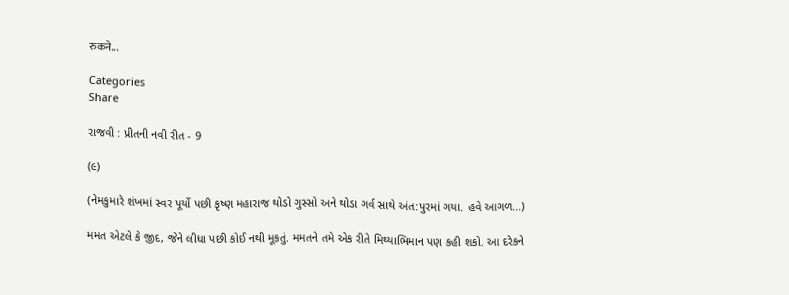रुकने...

Categories
Share

રાજવી : પ્રીતની નવી રીત - 9

(૯)

(નેમકુમારે શંખમાં સ્વર પૂર્યો પછી કૃષ્ણ મહારાજ થોડો ગુસ્સો અને થોડા ગર્વ સાથે અંત:પુરમાં ગયા. હવે આગળ...)

મમત એટલે કે જીદ, જેને લીધા પછી કોઈ નથી મૂકતું. મમતને તમે એક રીતે મિથ્યાભિમાન પણ કહી શકો. આ દરેકને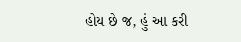હોય છે જ, હું આ કરી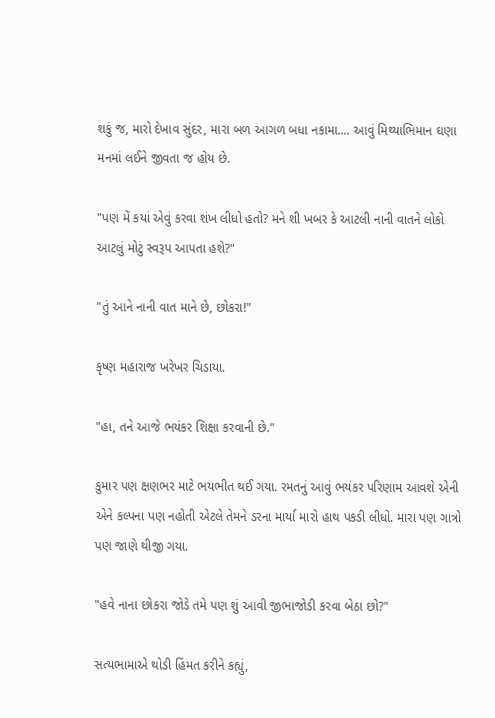શકું જ, મારો દેખાવ સુંદર, મારા બળ આગળ બધા નકામા.... આવું મિથ્યાભિમાન ઘણા મનમાં લઈને જીવતા જ હોય છે.

"પણ મેં કયાં એવું કરવા શંખ લીધો હતો? મને શી ખબર કે આટલી નાની વાતને લોકો આટલું મોટું સ્વરૂપ આપતા હશે?"

"તું આને નાની વાત માને છે, છોકરા!"

કૃષ્ણ મહારાજ ખરેખર ચિડાયા.

"હા, તને આજે ભયંકર શિક્ષા કરવાની છે."

કુમાર પણ ક્ષણભર માટે ભયભીત થઈ ગયા. રમતનું આવું ભયંકર પરિણામ આવશે એની એને કલ્પના પણ નહોતી એટલે તેમને ડરના માર્યા મારો હાથ પકડી લીધો. મારા પણ ગાત્રો પણ જાણે થીજી ગયા.

"હવે નાના છોકરા જોડે તમે પણ શું આવી જીભાજોડી કરવા બેઠા છો?"

સત્યભામાએ થોડી હિંમત કરીને કહ્યું,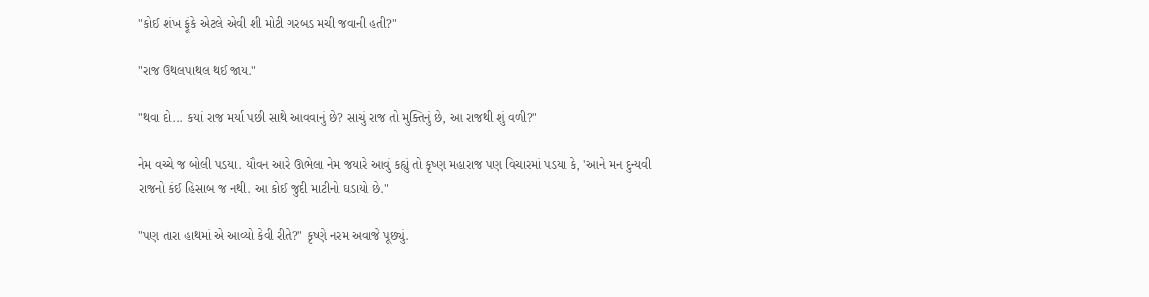"કોઈ શંખ ફૂંકે એટલે એવી શી મોટી ગરબડ મચી જવાની હતી?"

"રાજ ઉથલપાથલ થઈ જાય."

"થવા દો... કયાં રાજ મર્યા પછી સાથે આવવાનું છે? સાચું રાજ તો મુક્તિનું છે, આ રાજથી શું વળી?"

નેમ વચ્ચે જ બોલી પડયા. યૌવન આરે ઊભેલા નેમ જયારે આવું કહ્યું તો કૃષ્ણ મહારાજ પણ વિચારમાં પડયા કે, 'આને મન દુન્યવી રાજનો કંઈ હિસાબ જ નથી. આ કોઈ જુદી માટીનો ઘડાયો છે."

"પણ તારા હાથમાં એ આવ્યો કેવી રીતે?" કૃષ્ણે નરમ અવાજે પૂછ્યું.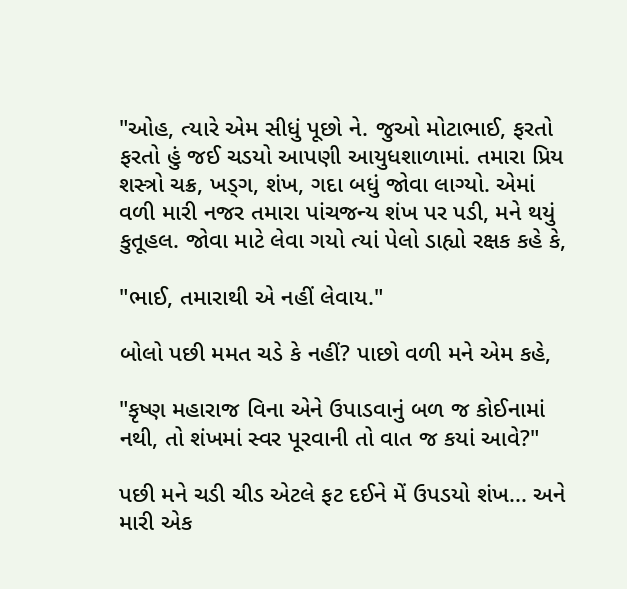"ઓહ, ત્યારે એમ સીધું પૂછો ને. જુઓ મોટાભાઈ, ફરતો ફરતો હું જઈ ચડયો આપણી આયુધશાળામાં. તમારા પ્રિય શસ્ત્રો ચક્ર, ખડ્ગ, શંખ, ગદા બધું જોવા લાગ્યો. એમાં વળી મારી નજર તમારા પાંચજન્ય શંખ પર પડી, મને થયું કુતૂહલ. જોવા માટે લેવા ગયો ત્યાં પેલો ડાહ્યો રક્ષક કહે કે,

"ભાઈ, તમારાથી એ નહીં લેવાય."

બોલો પછી મમત ચડે કે નહીં? પાછો વળી મને એમ કહે,

"કૃષ્ણ મહારાજ વિના એને ઉપાડવાનું બળ જ કોઈનામાં નથી, તો શંખમાં સ્વર પૂરવાની તો વાત જ કયાં આવે?"

પછી મને ચડી ચીડ એટલે ફટ દઈને મેં ઉપડયો શંખ... અને મારી એક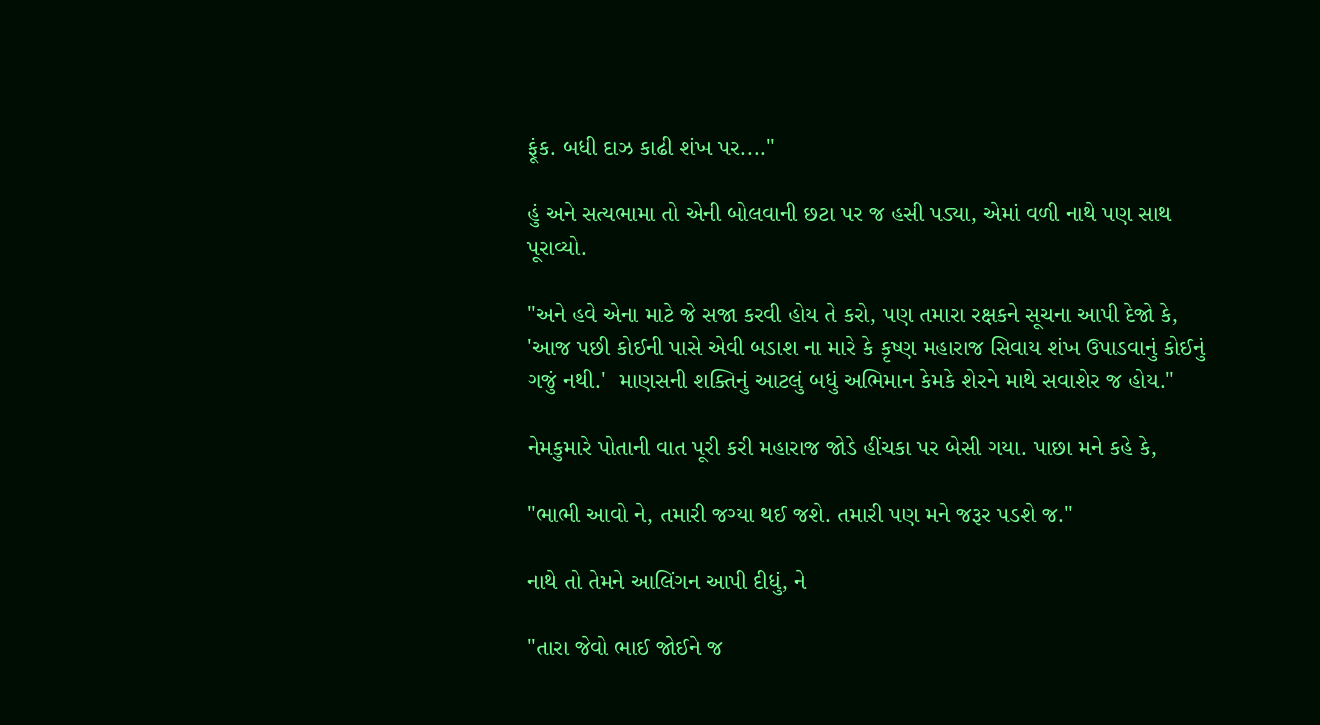ફૂંક. બધી દાઝ કાઢી શંખ પર...."

હું અને સત્યભામા તો એની બોલવાની છટા પર જ હસી પડ્યા, એમાં વળી નાથે પણ સાથ પૂરાવ્યો.

"અને હવે એના માટે જે સજા કરવી હોય તે કરો, પણ તમારા રક્ષકને સૂચના આપી દેજો કે, 'આજ પછી કોઈની પાસે એવી બડાશ ના મારે કે કૃષ્ણ મહારાજ સિવાય શંખ ઉપાડવાનું કોઈનું ગજું નથી.'  માણસની શક્તિનું આટલું બધું અભિમાન કેમકે શેરને માથે સવાશેર જ હોય."

નેમકુમારે પોતાની વાત પૂરી કરી મહારાજ જોડે હીંચકા પર બેસી ગયા. પાછા મને કહે કે,

"ભાભી આવો ને, તમારી જગ્યા થઈ જશે. તમારી પણ મને જરૂર પડશે જ."

નાથે તો તેમને આલિંગન આપી દીધું, ને

"તારા જેવો ભાઈ જોઈને જ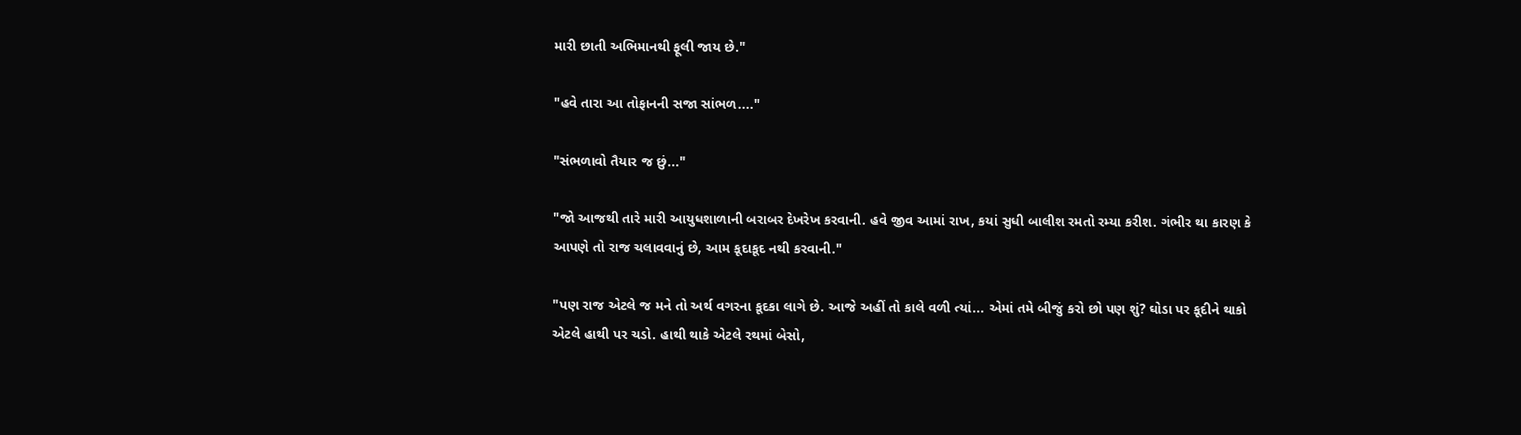મારી છાતી અભિમાનથી ફૂલી જાય છે."

"હવે તારા આ તોફાનની સજા સાંભળ...."

"સંભળાવો તૈયાર જ છું..."

"જો આજથી તારે મારી આયુધશાળાની બરાબર દેખરેખ કરવાની. હવે જીવ આમાં રાખ, કયાં સુધી બાલીશ રમતો રમ્યા કરીશ. ગંભીર થા કારણ કે આપણે તો રાજ ચલાવવાનું છે, આમ કૂદાકૂદ નથી કરવાની."

"પણ રાજ એટલે જ મને તો અર્થ વગરના કૂદકા લાગે છે. આજે અહીં તો કાલે વળી ત્યાં... એમાં તમે બીજું કરો છો પણ શું? ઘોડા પર કૂદીને થાકો એટલે હાથી પર ચડો. હાથી થાકે એટલે રથમાં બેસો,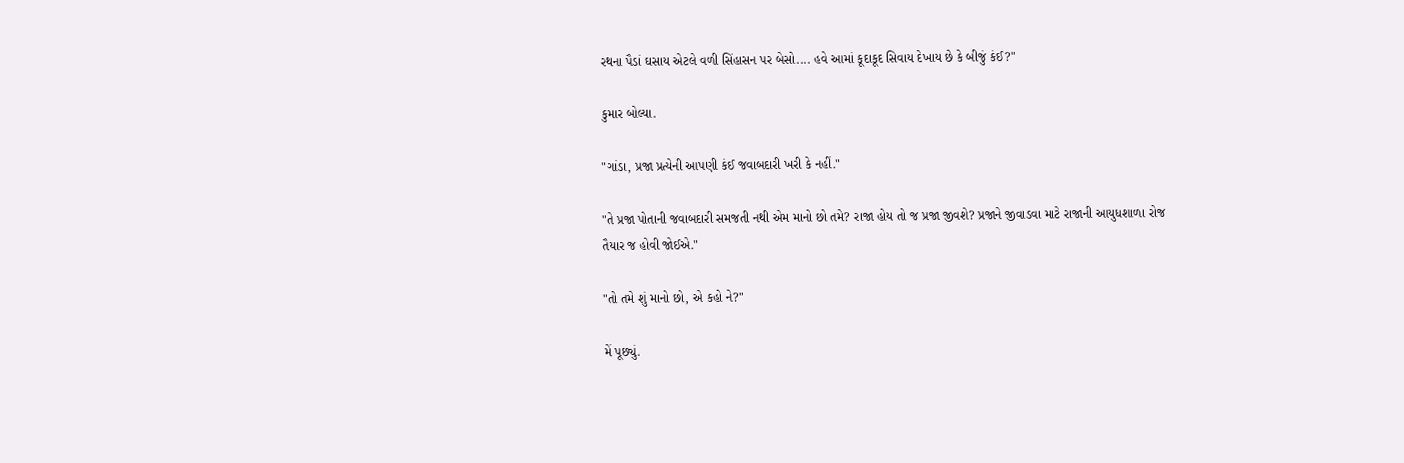રથના પૈડાં ઘસાય એટલે વળી સિંહાસન પર બેસો.... હવે આમાં કૂદાકૂદ સિવાય દેખાય છે કે બીજું કંઈ?"

કુમાર બોલ્યા.

"ગાંડા, પ્રજા પ્રત્યેની આપણી કંઈ જવાબદારી ખરી કે નહીં."

"તે પ્રજા પોતાની જવાબદારી સમજતી નથી એમ માનો છો તમે? રાજા હોય તો જ પ્રજા જીવશે? પ્રજાને જીવાડવા માટે રાજાની આયુધશાળા રોજ તૈયાર જ હોવી જોઈએ."

"તો તમે શું માનો છો, એ કહો ને?"

મેં પૂછ્યું.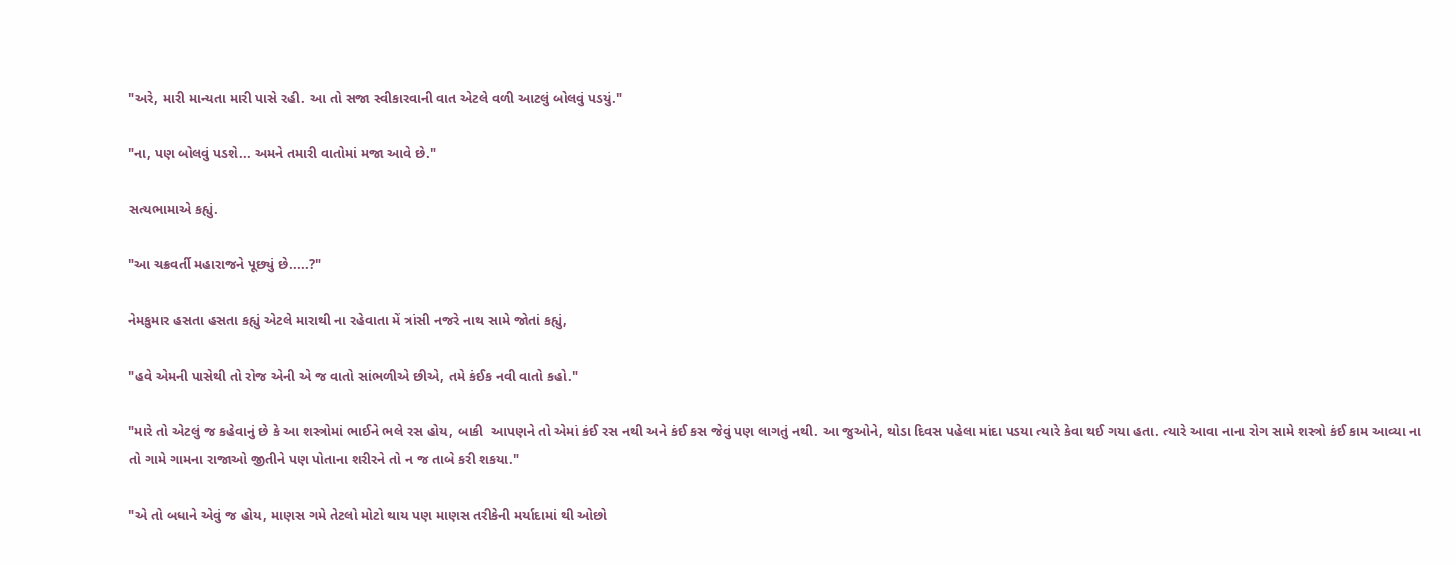"અરે, મારી માન્યતા મારી પાસે રહી. આ તો સજા સ્વીકારવાની વાત એટલે વળી આટલું બોલવું પડયું."

"ના, પણ બોલવું પડશે... અમને તમારી વાતોમાં મજા આવે છે."

સત્યભામાએ કહ્યું.

"આ ચક્રવર્તી મહારાજને પૂછ્યું છે.....?"

નેમકુમાર હસતા હસતા કહ્યું એટલે મારાથી ના રહેવાતા મેં ત્રાંસી નજરે નાથ સામે જોતાં કહ્યું,

"હવે એમની પાસેથી તો રોજ એની એ જ વાતો સાંભળીએ છીએ, તમે કંઈક નવી વાતો કહો."

"મારે તો એટલું જ કહેવાનું છે કે આ શસ્ત્રોમાં ભાઈને ભલે રસ હોય, બાકી  આપણને તો એમાં કંઈ રસ નથી અને કંઈ કસ જેવું પણ લાગતું નથી. આ જુઓને, થોડા દિવસ પહેલા માંદા પડયા ત્યારે કેવા થઈ ગયા હતા. ત્યારે આવા નાના રોગ સામે શસ્ત્રો કંઈ કામ આવ્યા ના તો ગામે ગામના રાજાઓ જીતીને પણ પોતાના શરીરને તો ન જ તાબે કરી શકયા."

"એ તો બધાને એવું જ હોય, માણસ ગમે તેટલો મોટો થાય પણ માણસ તરીકેની મર્યાદામાં થી ઓછો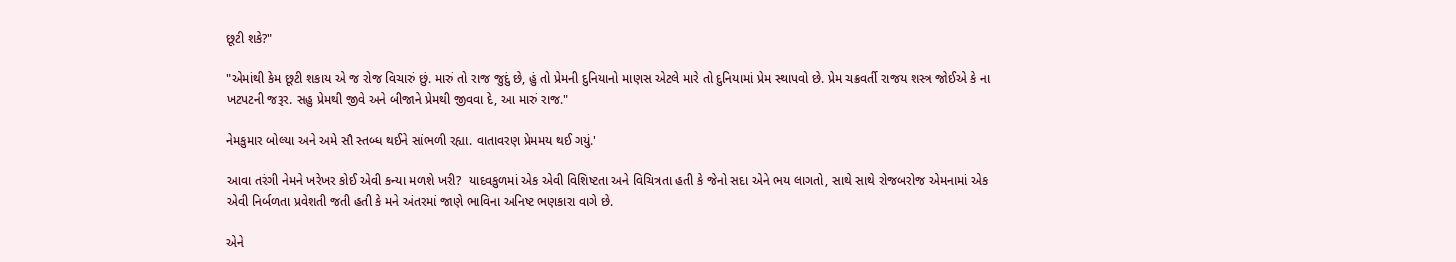છૂટી શકે?"

"એમાંથી કેમ છૂટી શકાય એ જ રોજ વિચારું છું. મારું તો રાજ જુદું છે, હું તો પ્રેમની દુનિયાનો માણસ એટલે મારે તો દુનિયામાં પ્રેમ સ્થાપવો છે. પ્રેમ ચક્રવર્તી રાજય શસ્ત્ર જોઈએ કે ના ખટપટની જરૂર. સહુ પ્રેમથી જીવે અને બીજાને પ્રેમથી જીવવા દે, આ મારું રાજ."

નેમકુમાર બોલ્યા અને અમે સૌ સ્તબ્ધ થઈને સાંભળી રહ્યા. વાતાવરણ પ્રેમમય થઈ ગયું.'

આવા તરંગી નેમને ખરેખર કોઈ એવી કન્યા મળશે ખરી?  યાદવકુળમાં એક એવી વિશિષ્ટતા અને વિચિત્રતા હતી કે જેનો સદા એને ભય લાગતો, સાથે સાથે રોજબરોજ એમનામાં એક એવી નિર્બળતા પ્રવેશતી જતી હતી કે મને અંતરમાં જાણે ભાવિના અનિષ્ટ ભણકારા વાગે છે.

એને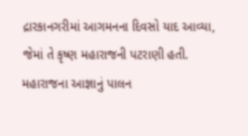દ્રારકાનગરીમાં આગમનના દિવસો યાદ આવ્યા, જેમાં તે કૃષ્ણ મહારાજની પટરાણી હતી. મહારાજના આજ્ઞાનું પાલન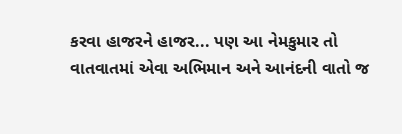કરવા હાજરને હાજર... પણ આ નેમકુમાર તો વાતવાતમાં એવા અભિમાન અને આનંદની વાતો જ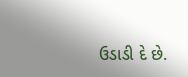ઉડાડી દે છે.